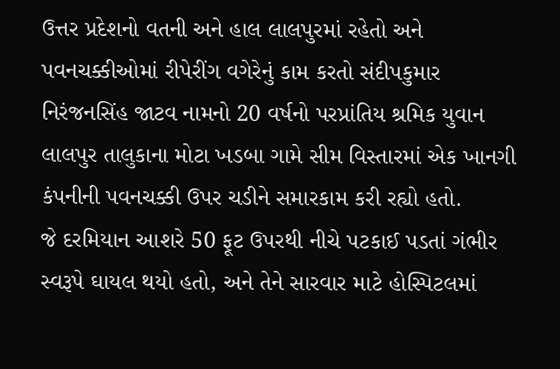ઉત્તર પ્રદેશનો વતની અને હાલ લાલપુરમાં રહેતો અને પવનચક્કીઓમાં રીપેરીંગ વગેરેનું કામ કરતો સંદીપકુમાર નિરંજનસિંહ જાટવ નામનો 20 વર્ષનો પરપ્રાંતિય શ્રમિક યુવાન લાલપુર તાલુકાના મોટા ખડબા ગામે સીમ વિસ્તારમાં એક ખાનગી કંપનીની પવનચક્કી ઉપર ચડીને સમારકામ કરી રહ્યો હતો.
જે દરમિયાન આશરે 50 ફૂટ ઉપરથી નીચે પટકાઈ પડતાં ગંભીર સ્વરૂપે ઘાયલ થયો હતો, અને તેને સારવાર માટે હોસ્પિટલમાં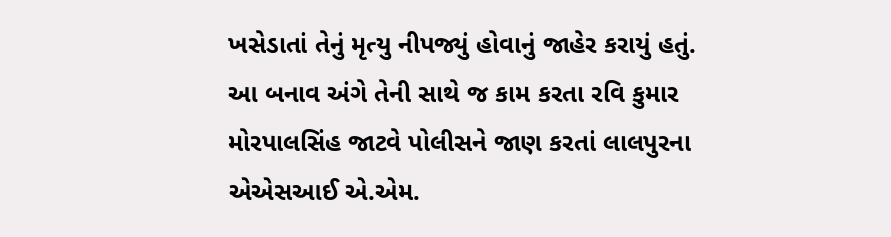ખસેડાતાં તેનું મૃત્યુ નીપજ્યું હોવાનું જાહેર કરાયું હતું.
આ બનાવ અંગે તેની સાથે જ કામ કરતા રવિ કુમાર મોરપાલસિંહ જાટવે પોલીસને જાણ કરતાં લાલપુરના એએસઆઈ એ.એમ.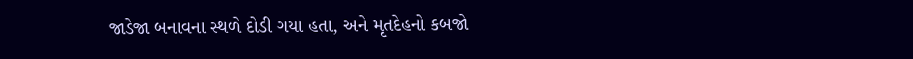જાડેજા બનાવના સ્થળે દોડી ગયા હતા, અને મૃતદેહનો કબજો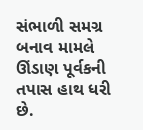સંભાળી સમગ્ર બનાવ મામલે ઊંડાણ પૂર્વકની તપાસ હાથ ધરી છે.